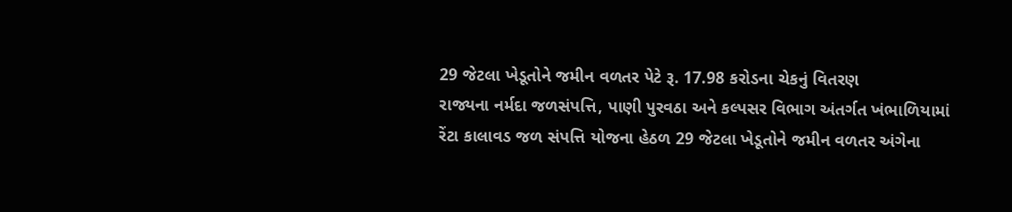29 જેટલા ખેડૂતોને જમીન વળતર પેટે રૂ. 17.98 કરોડના ચેકનું વિતરણ
રાજ્યના નર્મદા જળસંપત્તિ, પાણી પુરવઠા અને કલ્પસર વિભાગ અંતર્ગત ખંભાળિયામાં રેંટા કાલાવડ જળ સંપત્તિ યોજના હેઠળ 29 જેટલા ખેડૂતોને જમીન વળતર અંગેના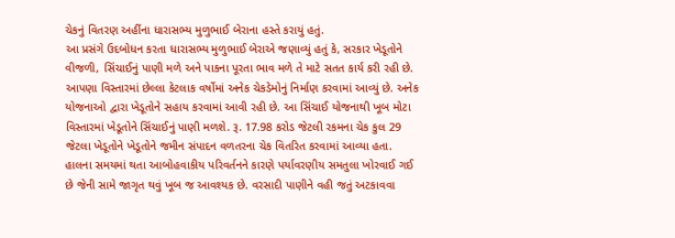ચેકનું વિતરણ અહીંના ધારાસભ્ય મુળુભાઈ બેરાના હસ્તે કરાયું હતું.
આ પ્રસંગે ઉદબોધન કરતા ધારાસભ્ય મુળુભાઈ બેરાએ જણાવ્યું હતું કે, સરકાર ખેડૂતોને વીજળી, સિંચાઈનું પાણી મળે અને પાકના પૂરતા ભાવ મળે તે માટે સતત કાર્ય કરી રહી છે. આપણા વિસ્તારમાં છેલ્લા કેટલાક વર્ષોમાં અનેક ચેકડેમોનું નિર્માણ કરવામાં આવ્યું છે. અનેક યોજનાઓ દ્વારા ખેડૂતોને સહાય કરવામાં આવી રહી છે. આ સિંચાઈ યોજનાથી ખૂબ મોટા વિસ્તારમાં ખેડૂતોને સિંચાઈનું પાણી મળશે. રૂ. 17.98 કરોડ જેટલી રકમના ચેક કુલ 29 જેટલા ખેડૂતોને ખેડૂતોને જમીન સંપાદન વળતરના ચેક વિતરિત કરવામાં આવ્યા હતા. હાલના સમયમાં થતા આબોહવાકીય પરિવર્તનને કારણે પર્યાવરણીય સમતુલા ખોરવાઈ ગઈ છે જેની સામે જાગૃત થવું ખૂબ જ આવશ્યક છે. વરસાદી પાણીને વહી જતું અટકાવવા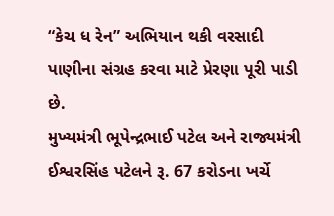“કેચ ધ રેન” અભિયાન થકી વરસાદી પાણીના સંગ્રહ કરવા માટે પ્રેરણા પૂરી પાડી છે.
મુખ્યમંત્રી ભૂપેન્દ્રભાઈ પટેલ અને રાજ્યમંત્રી ઈશ્વરસિંહ પટેલને રૂ. 67 કરોડના ખર્ચે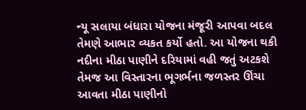ન્યૂ સલાયા બંધારા યોજના મંજૂરી આપવા બદલ તેમણે આભાર વ્યકત કર્યો હતો. આ યોજના થકી નદીના મીઠા પાણીને દરિયામાં વહી જતું અટકશે તેમજ આ વિસ્તારના ભૂગર્ભના જળસ્તર ઊંચા આવતા મીઠા પાણીનો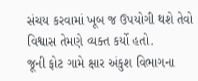સંચય કરવામાં ખૂબ જ ઉપયોગી થશે તેવો વિશ્વાસ તેમણે વ્યક્ત કર્યો હતો.
જૂની ફોટ ગામે ક્ષાર અંકુશ વિભાગના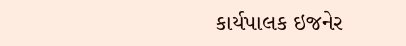કાર્યપાલક ઇજનેર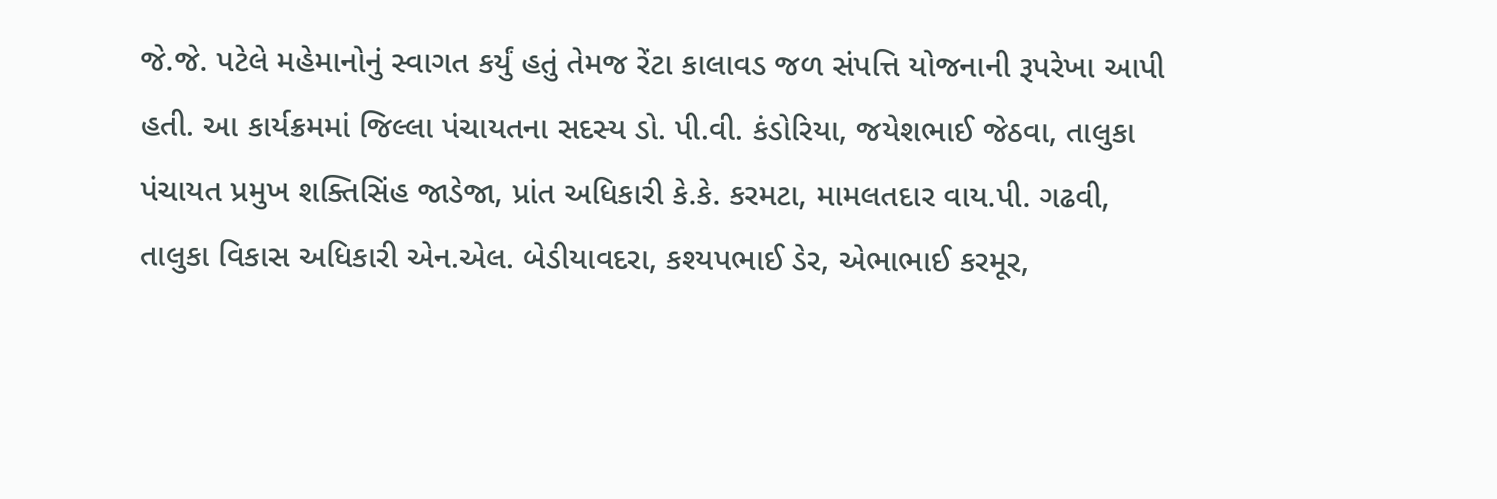જે.જે. પટેલે મહેમાનોનું સ્વાગત કર્યું હતું તેમજ રેંટા કાલાવડ જળ સંપત્તિ યોજનાની રૂપરેખા આપી હતી. આ કાર્યક્રમમાં જિલ્લા પંચાયતના સદસ્ય ડો. પી.વી. કંડોરિયા, જયેશભાઈ જેઠવા, તાલુકા પંચાયત પ્રમુખ શક્તિસિંહ જાડેજા, પ્રાંત અધિકારી કે.કે. કરમટા, મામલતદાર વાય.પી. ગઢવી, તાલુકા વિકાસ અધિકારી એન.એલ. બેડીયાવદરા, કશ્યપભાઈ ડેર, એભાભાઈ કરમૂર,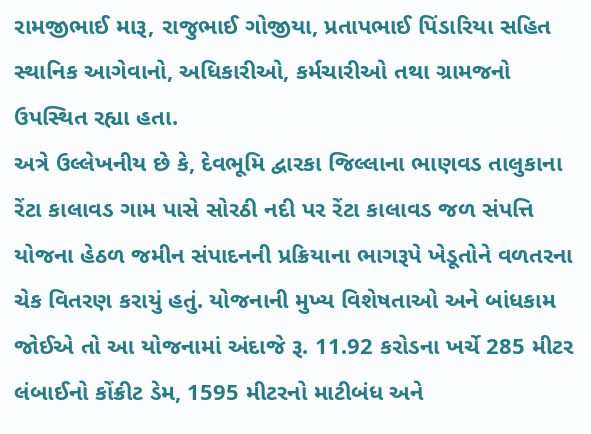રામજીભાઈ મારૂ, રાજુભાઈ ગોજીયા, પ્રતાપભાઈ પિંડારિયા સહિત સ્થાનિક આગેવાનો, અધિકારીઓ, કર્મચારીઓ તથા ગ્રામજનો ઉપસ્થિત રહ્યા હતા.
અત્રે ઉલ્લેખનીય છે કે, દેવભૂમિ દ્વારકા જિલ્લાના ભાણવડ તાલુકાના રેંટા કાલાવડ ગામ પાસે સોરઠી નદી પર રેંટા કાલાવડ જળ સંપત્તિ યોજના હેઠળ જમીન સંપાદનની પ્રક્રિયાના ભાગરૂપે ખેડૂતોને વળતરના ચેક વિતરણ કરાયું હતું. યોજનાની મુખ્ય વિશેષતાઓ અને બાંધકામ જોઈએ તો આ યોજનામાં અંદાજે રૂ. 11.92 કરોડના ખર્ચે 285 મીટર લંબાઈનો કોંક્રીટ ડેમ, 1595 મીટરનો માટીબંધ અને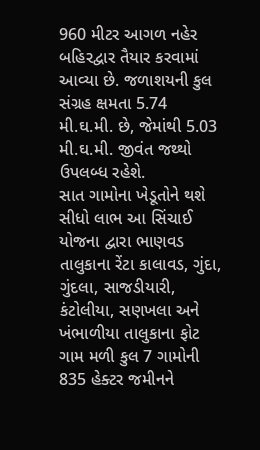960 મીટર આગળ નહેર બહિરદ્વાર તૈયાર કરવામાં આવ્યા છે. જળાશયની કુલ સંગ્રહ ક્ષમતા 5.74 મી.ઘ.મી. છે, જેમાંથી 5.03 મી.ઘ.મી. જીવંત જથ્થો ઉપલબ્ધ રહેશે.
સાત ગામોના ખેડૂતોને થશે સીધો લાભ આ સિંચાઈ યોજના દ્વારા ભાણવડ તાલુકાના રેંટા કાલાવડ, ગુંદા, ગુંદલા, સાજડીયારી, કંટોલીયા, સણખલા અને ખંભાળીયા તાલુકાના ફોટ ગામ મળી કુલ 7 ગામોની 835 હેક્ટર જમીનને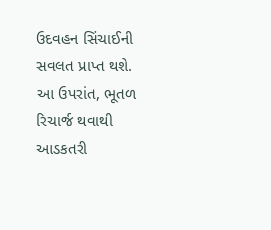ઉદવહન સિંચાઈની સવલત પ્રાપ્ત થશે. આ ઉપરાંત, ભૂતળ રિચાર્જ થવાથી આડકતરી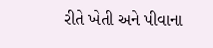રીતે ખેતી અને પીવાના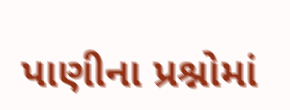પાણીના પ્રશ્નોમાં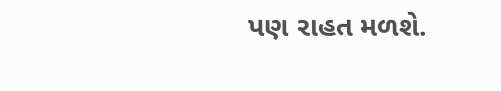પણ રાહત મળશે.